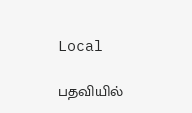Local

பதவியில்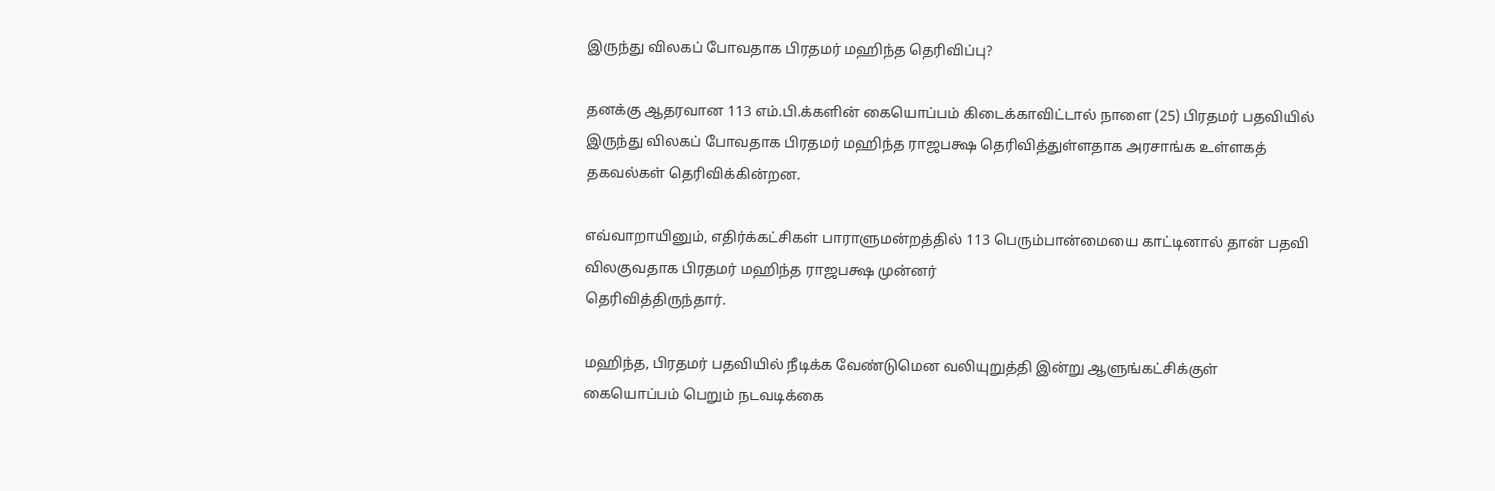இருந்து விலகப் போவதாக பிரதமர் மஹிந்த தெரிவிப்பு?

தனக்கு ஆதரவான 113 எம்.பி.க்களின் கையொப்பம் கிடைக்காவிட்டால் நாளை (25) பிரதமர் பதவியில் இருந்து விலகப் போவதாக பிரதமர் மஹிந்த ராஜபக்ஷ தெரிவித்துள்ளதாக அரசாங்க உள்ளகத் தகவல்கள் தெரிவிக்கின்றன.

எவ்வாறாயினும், எதிர்க்கட்சிகள் பாராளுமன்றத்தில் 113 பெரும்பான்மையை காட்டினால் தான் பதவி விலகுவதாக பிரதமர் மஹிந்த ராஜபக்ஷ முன்னர்
தெரிவித்திருந்தார்.

மஹிந்த, பிரதமர் பதவியில் நீடிக்க வேண்டுமென வலியுறுத்தி இன்று ஆளுங்கட்சிக்குள் கையொப்பம் பெறும் நடவடிக்கை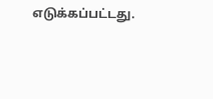எடுக்கப்பட்டது.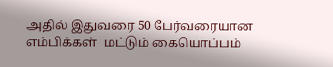அதில் இதுவரை 50 பேர்வரையான எம்பிக்கள்  மட்டும் கையொப்பம்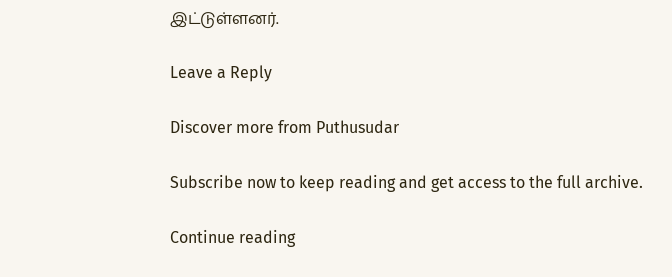இட்டுள்ளனர்.

Leave a Reply

Discover more from Puthusudar

Subscribe now to keep reading and get access to the full archive.

Continue reading